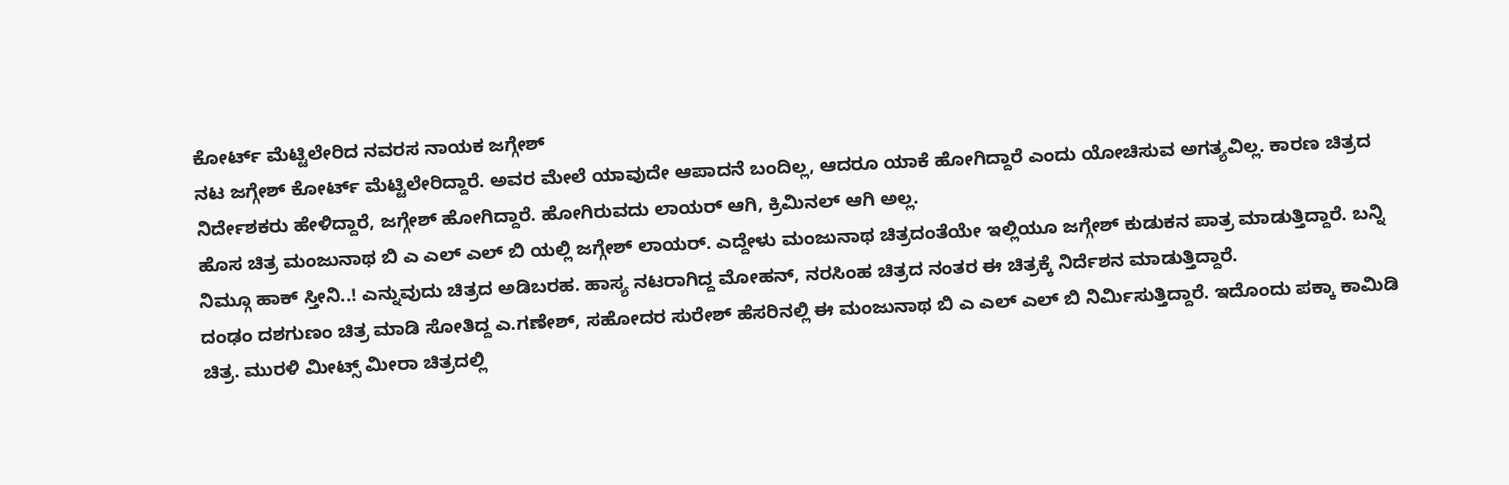ಕೋರ್ಟ್ ಮೆಟ್ಟಿಲೇರಿದ ನವರಸ ನಾಯಕ ಜಗ್ಗೇಶ್
ನಟ ಜಗ್ಗೇಶ್ ಕೋರ್ಟ್ ಮೆಟ್ಟಿಲೇರಿದ್ದಾರೆ. ಅವರ ಮೇಲೆ ಯಾವುದೇ ಆಪಾದನೆ ಬಂದಿಲ್ಲ, ಆದರೂ ಯಾಕೆ ಹೋಗಿದ್ದಾರೆ ಎಂದು ಯೋಚಿಸುವ ಅಗತ್ಯವಿಲ್ಲ. ಕಾರಣ ಚಿತ್ರದ ನಿರ್ದೇಶಕರು ಹೇಳಿದ್ದಾರೆ, ಜಗ್ಗೇಶ್ ಹೋಗಿದ್ದಾರೆ. ಹೋಗಿರುವದು ಲಾಯರ್ ಆಗಿ, ಕ್ರಿಮಿನಲ್ ಆಗಿ ಅಲ್ಲ.
ಹೊಸ ಚಿತ್ರ ಮಂಜುನಾಥ ಬಿ ಎ ಎಲ್ ಎಲ್ ಬಿ ಯಲ್ಲಿ ಜಗ್ಗೇಶ್ ಲಾಯರ್. ಎದ್ದೇಳು ಮಂಜುನಾಥ ಚಿತ್ರದಂತೆಯೇ ಇಲ್ಲಿಯೂ ಜಗ್ಗೇಶ್ ಕುಡುಕನ ಪಾತ್ರ ಮಾಡುತ್ತಿದ್ದಾರೆ. ಬನ್ನಿ ನಿಮ್ಗೂ ಹಾಕ್ ಸ್ತೀನಿ..! ಎನ್ನುವುದು ಚಿತ್ರದ ಅಡಿಬರಹ. ಹಾಸ್ಯ ನಟರಾಗಿದ್ದ ಮೋಹನ್, ನರಸಿಂಹ ಚಿತ್ರದ ನಂತರ ಈ ಚಿತ್ರಕ್ಕೆ ನಿರ್ದೆಶನ ಮಾಡುತ್ತಿದ್ದಾರೆ.
ದಂಢಂ ದಶಗುಣಂ ಚಿತ್ರ ಮಾಡಿ ಸೋತಿದ್ದ ಎ.ಗಣೇಶ್, ಸಹೋದರ ಸುರೇಶ್ ಹೆಸರಿನಲ್ಲಿ ಈ ಮಂಜುನಾಥ ಬಿ ಎ ಎಲ್ ಎಲ್ ಬಿ ನಿರ್ಮಿಸುತ್ತಿದ್ದಾರೆ. ಇದೊಂದು ಪಕ್ಕಾ ಕಾಮಿಡಿ ಚಿತ್ರ. ಮುರಳಿ ಮೀಟ್ಸ್ ಮೀರಾ ಚಿತ್ರದಲ್ಲಿ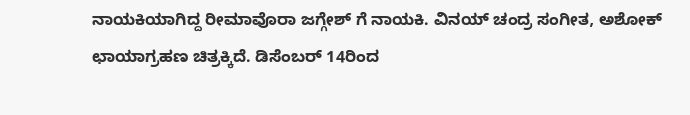ನಾಯಕಿಯಾಗಿದ್ದ ರೀಮಾವೊರಾ ಜಗ್ಗೇಶ್ ಗೆ ನಾಯಕಿ. ವಿನಯ್ ಚಂದ್ರ ಸಂಗೀತ, ಅಶೋಕ್ ಛಾಯಾಗ್ರಹಣ ಚಿತ್ರಕ್ಕಿದೆ. ಡಿಸೆಂಬರ್ 14ರಿಂದ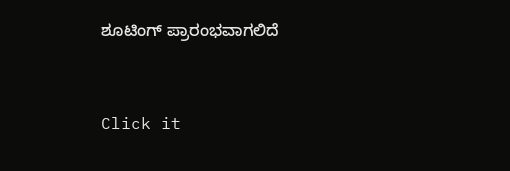ಶೂಟಿಂಗ್ ಪ್ರಾರಂಭವಾಗಲಿದೆ


Click it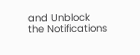and Unblock the Notifications